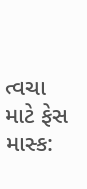ત્વચા માટે ફેસ માસ્ક: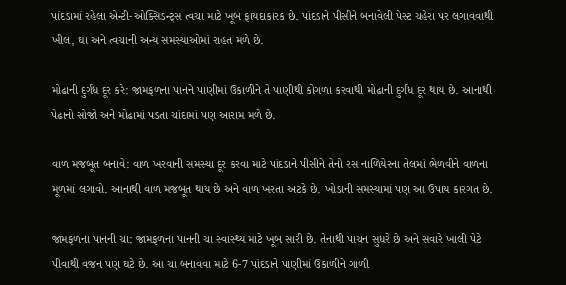પાંદડામાં રહેલા એન્ટી-ઓક્સિડન્ટ્સ ત્વચા માટે ખૂબ ફાયદાકારક છે. પાંદડાને પીસીને બનાવેલી પેસ્ટ ચહેરા પર લગાવવાથી ખીલ, ઘા અને ત્વચાની અન્ય સમસ્યાઓમાં રાહત મળે છે.

મોઢાની દુર્ગંધ દૂર કરે: જામફળના પાનને પાણીમાં ઉકાળીને તે પાણીથી કોગળા કરવાથી મોઢાની દુર્ગંધ દૂર થાય છે. આનાથી પેઢાનો સોજો અને મોઢામાં પડતા ચાંદામાં પણ આરામ મળે છે.

વાળ મજબૂત બનાવે: વાળ ખરવાની સમસ્યા દૂર કરવા માટે પાંદડાને પીસીને તેનો રસ નાળિયેરના તેલમાં ભેળવીને વાળના મૂળમાં લગાવો. આનાથી વાળ મજબૂત થાય છે અને વાળ ખરતા અટકે છે. ખોડાની સમસ્યામાં પણ આ ઉપાય કારગત છે.

જામફળના પાનની ચા: જામફળના પાનની ચા સ્વાસ્થ્ય માટે ખૂબ સારી છે. તેનાથી પાચન સુધરે છે અને સવારે ખાલી પેટે પીવાથી વજન પણ ઘટે છે. આ ચા બનાવવા માટે 6-7 પાંદડાને પાણીમાં ઉકાળીને ગાળી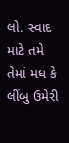લો. સ્વાદ માટે તમે તેમાં મધ કે લીંબુ ઉમેરી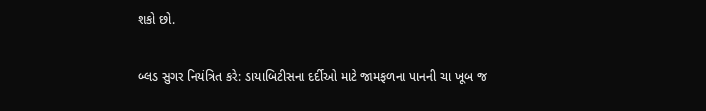શકો છો.

બ્લડ સુગર નિયંત્રિત કરે: ડાયાબિટીસના દર્દીઓ માટે જામફળના પાનની ચા ખૂબ જ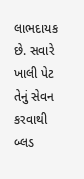લાભદાયક છે. સવારે ખાલી પેટ તેનું સેવન કરવાથી બ્લડ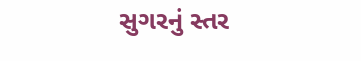સુગરનું સ્તર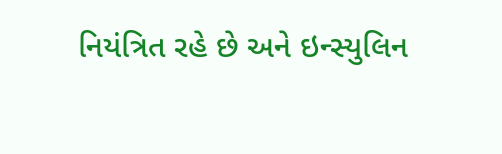નિયંત્રિત રહે છે અને ઇન્સ્યુલિન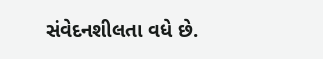સંવેદનશીલતા વધે છે.